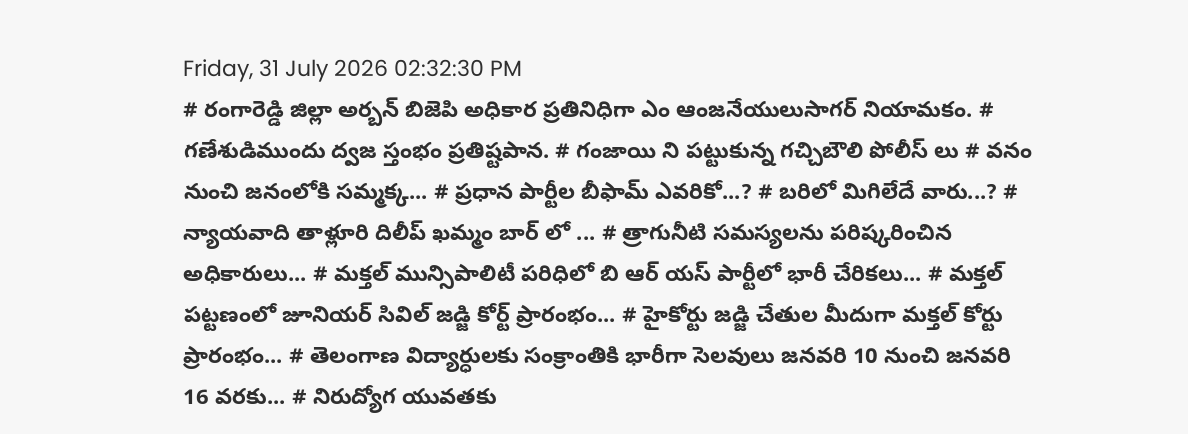Friday, 31 July 2026 02:32:30 PM
# రంగారెడ్డి జిల్లా అర్బన్ బిజెపి అధికార ప్రతినిధిగా ఎం ఆంజనేయులుసాగర్ నియామకం. # గణేశుడిముందు ద్వజ స్తంభం ప్రతిష్టపాన. # గంజాయి ని పట్టుకున్న గచ్చిబౌలి పోలీస్ లు # వనం నుంచి జనంలోకి సమ్మక్క... # ప్రధాన పార్టీల బీఫామ్ ఎవరికో...? # బరిలో మిగిలేదే వారు...? # న్యాయవాది తాళ్లూరి దిలీప్ ఖమ్మం బార్ లో ... # త్రాగునీటి సమస్యలను పరిష్కరించిన అధికారులు... # మక్తల్ మున్సిపాలిటీ పరిధిలో బి ఆర్ యస్ పార్టీలో భారీ చేరికలు... # మక్తల్ పట్టణంలో జూనియర్ సివిల్ జడ్జి కోర్ట్ ప్రారంభం... # హైకోర్టు జడ్జి చేతుల మీదుగా మక్తల్ కోర్టు ప్రారంభం... # తెలంగాణ విద్యార్ధులకు సంక్రాంతికి భారీగా సెలవులు జనవరి 10 నుంచి జనవరి 16 వరకు... # నిరుద్యోగ యువతకు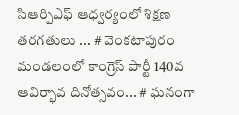సిఆర్పిఎఫ్ ఆధ్వర్యంలో శిక్షణ తరగతులు ... # వెంకటాపురం మండలంలో కాంగ్రెస్ పార్టీ 140వ ఆవిర్భావ దినోత్సవం... # ఘనంగా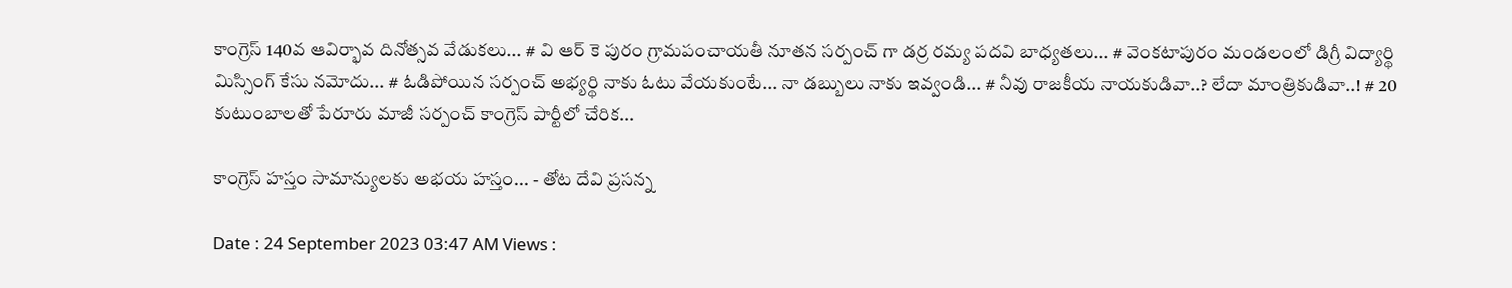కాంగ్రెస్ 140వ ఆవిర్భావ దినోత్సవ వేడుకలు... # వి ఆర్ కె పురం గ్రామపంచాయతీ నూతన సర్పంచ్ గా డర్ర రమ్య పదవి బాధ్యతలు... # వెంకటాపురం మండలంలో డిగ్రీ విద్యార్థి మిస్సింగ్ కేసు నమోదు... # ఓడిపోయిన సర్పంచ్ అభ్యర్థి నాకు ఓటు వేయకుంటే... నా డబ్బులు నాకు ఇవ్వండి... # నీవు రాజకీయ నాయకుడివా..? లేదా మాంత్రికుడివా..! # 20 కుటుంబాలతో పేరూరు మాజీ సర్పంచ్ కాంగ్రెస్ పార్టీలో చేరిక...

కాంగ్రెస్ హస్తం సామాన్యులకు అభయ హస్తం... - తోట దేవి ప్రసన్న

Date : 24 September 2023 03:47 AM Views :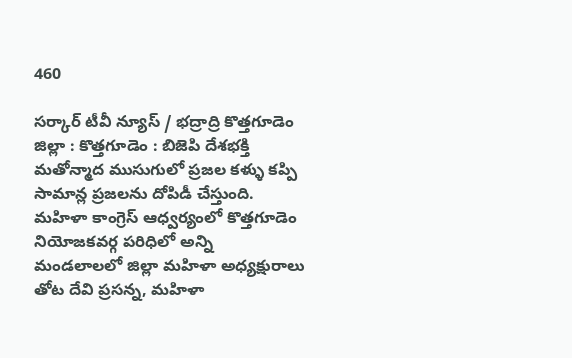460

సర్కార్ టీవీ న్యూస్ / భద్రాద్రి కొత్తగూడెం జిల్లా : కొత్తగూడెం : బిజెపి దేశభక్తి మతోన్మాద ముసుగులో ప్రజల కళ్ళు కప్పి సామాన్ల ప్రజలను దోపిడీ చేస్తుంది. మహిళా కాంగ్రెస్ ఆధ్వర్యంలో కొత్తగూడెం నియోజకవర్గ పరిధిలో అన్ని మండలాలలో జిల్లా మహిళా అధ్యక్షురాలు తోట దేవి ప్రసన్న, మహిళా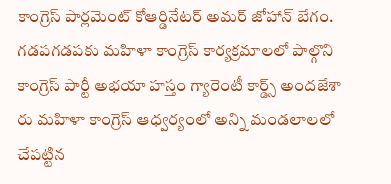కాంగ్రెస్ పార్లమెంట్ కోఆర్డినేటర్ అమర్ జోహాన్ బేగం. గడపగడపకు మహిళా కాంగ్రెస్ కార్యక్రమాలలో పాల్గొని కాంగ్రెస్ పార్టీ అభయా హస్తం గ్యారెంటీ కార్డ్స్ అందజేశా రు మహిళా కాంగ్రెస్ ఆధ్వర్యంలో అన్ని మండలాలలో చేపట్టిన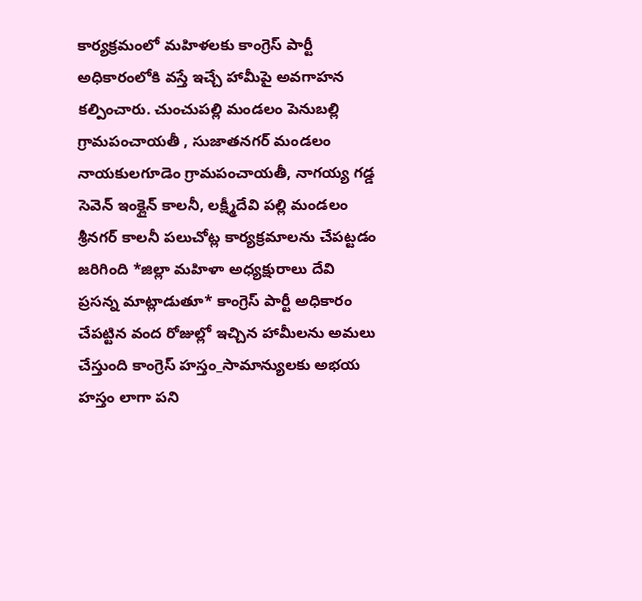కార్యక్రమంలో మహిళలకు కాంగ్రెస్ పార్టీ అధికారంలోకి వస్తే ఇచ్చే హామీపై అవగాహన కల్పించారు. చుంచుపల్లి మండలం పెనుబల్లి గ్రామపంచాయతీ , సుజాతనగర్ మండలం నాయకులగూడెం గ్రామపంచాయతీ, నాగయ్య గడ్డ సెవెన్ ఇంక్లైన్ కాలనీ, లక్ష్మీదేవి పల్లి మండలం శ్రీనగర్ కాలనీ పలుచోట్ల కార్యక్రమాలను చేపట్టడం జరిగింది *జిల్లా మహిళా అధ్యక్షురాలు దేవి ప్రసన్న మాట్లాడుతూ* కాంగ్రెస్ పార్టీ అధికారం చేపట్టిన వంద రోజుల్లో ఇచ్చిన హామీలను అమలు చేస్తుంది కాంగ్రెస్ హస్తం_సామాన్యులకు అభయ హస్తం లాగా పని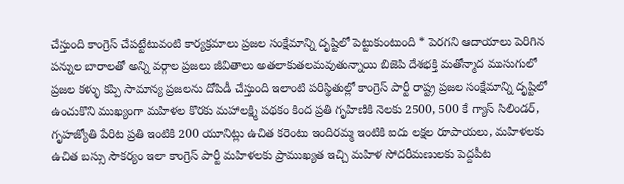చేస్తుంది కాంగ్రెస్ చేపట్టేటువంటి కార్యక్రమాలు ప్రజల సంక్షేమాన్ని దృష్టిలో పెట్టుకుంటుంది * పెరగని ఆదాయాలు పెరిగిన పన్నుల బారాలతో అన్ని వర్గాల ప్రజలు జీవితాలు అతలాకుతలమవుతున్నాయి బిజెపి దేశభక్తి మతోన్మాద ముసుగులో ప్రజల కళ్ళు కప్పి సామాన్య ప్రజలను దోపిడీ చేస్తుంది ఇలాంటి పరిస్థితుల్లో కాంగ్రెస్ పార్టీ రాష్ట్ర ప్రజల సంక్షేమాన్ని దృష్టిలో ఉంచుకొని ముఖ్యంగా మహిళల కొరకు మహాలక్ష్మి పథకం కింద ప్రతి గృహిణికి నెలకు 2500, 500 కే గ్యాస్ సిలిండర్, గృహజ్యోతి పేరిట ప్రతి ఇంటికి 200 యూనిట్లు ఉచిత కరెంటు ఇందిరమ్మ ఇంటికి ఐదు లక్షల రూపాయలు, మహిళలకు ఉచిత బస్సు సౌకర్యం ఇలా కాంగ్రెస్ పార్టీ మహిళలకు ప్రాముఖ్యత ఇచ్చి మహిళ సోదరీమణులకు పెద్దపీట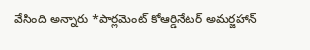వేసింది అన్నారు *పార్లమెంట్ కోఆర్డినేటర్ అమర్జహాన్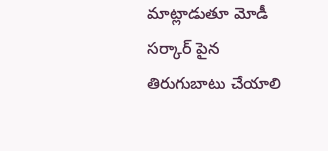మాట్లాడుతూ మోడీ సర్కార్ పైన తిరుగుబాటు చేయాలి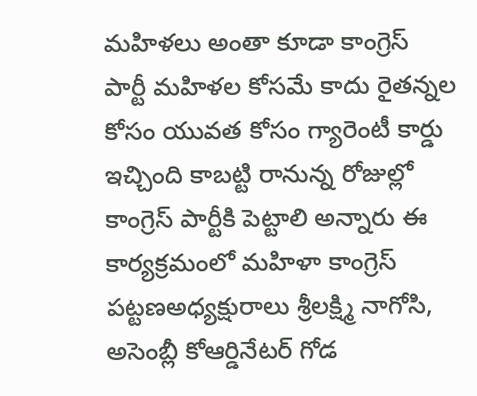మహిళలు అంతా కూడా కాంగ్రెస్ పార్టీ మహిళల కోసమే కాదు రైతన్నల కోసం యువత కోసం గ్యారెంటీ కార్డు ఇచ్చింది కాబట్టి రానున్న రోజుల్లో కాంగ్రెస్ పార్టీకి పెట్టాలి అన్నారు ఈ కార్యక్రమంలో మహిళా కాంగ్రెస్ పట్టణఅధ్యక్షురాలు శ్రీలక్ష్మి నాగోసి, అసెంబ్లీ కోఆర్డినేటర్ గోడ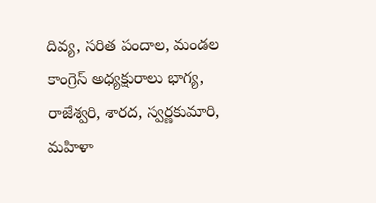దివ్య, సరిత పందాల, మండల కాంగ్రెస్ అధ్యక్షురాలు భాగ్య, రాజేశ్వరి, శారద, స్వర్ణకుమారి, మహిళా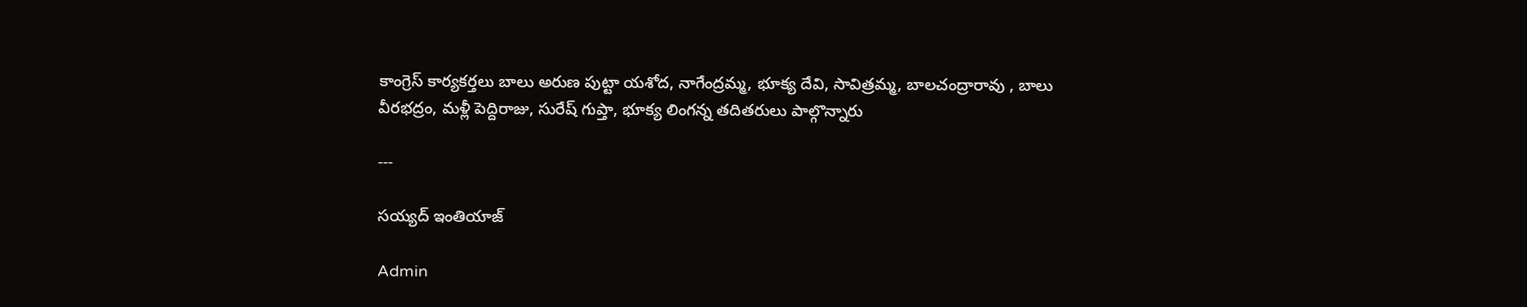కాంగ్రెస్ కార్యకర్తలు బాలు అరుణ పుట్టా యశోద, నాగేంద్రమ్మ, భూక్య దేవి, సావిత్రమ్మ, బాలచంద్రారావు , బాలు వీరభద్రం, మళ్లీ పెద్దిరాజు, సురేష్ గుప్తా, భూక్య లింగన్న తదితరులు పాల్గొన్నారు

---

సయ్యద్ ఇంతియాజ్

Admin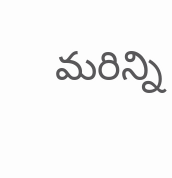మరిన్ని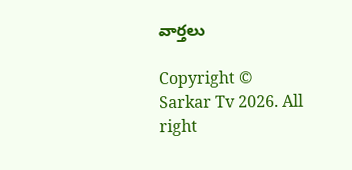వార్తలు

Copyright © Sarkar Tv 2026. All right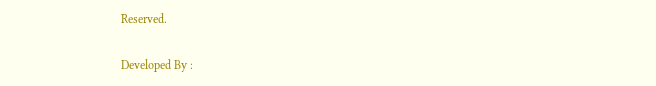Reserved.

Developed By :